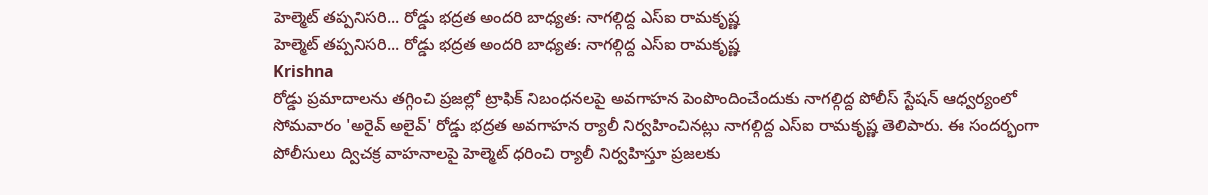హెల్మెట్ తప్పనిసరి... రోడ్డు భద్రత అందరి బాధ్యత: నాగల్గిద్ద ఎస్ఐ రామకృష్ణ
హెల్మెట్ తప్పనిసరి... రోడ్డు భద్రత అందరి బాధ్యత: నాగల్గిద్ద ఎస్ఐ రామకృష్ణ
Krishna
రోడ్డు ప్రమాదాలను తగ్గించి ప్రజల్లో ట్రాఫిక్ నిబంధనలపై అవగాహన పెంపొందించేందుకు నాగల్గిద్ద పోలీస్ స్టేషన్ ఆధ్వర్యంలో సోమవారం 'అరైవ్ అలైవ్' రోడ్డు భద్రత అవగాహన ర్యాలీ నిర్వహించినట్లు నాగల్గిద్ద ఎస్ఐ రామకృష్ణ తెలిపారు. ఈ సందర్భంగా పోలీసులు ద్విచక్ర వాహనాలపై హెల్మెట్ ధరించి ర్యాలీ నిర్వహిస్తూ ప్రజలకు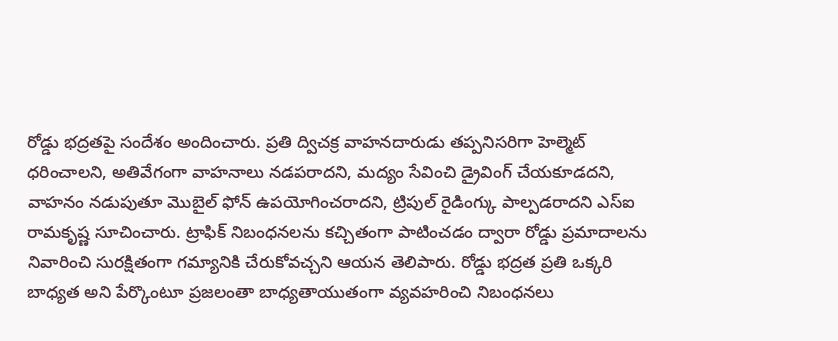రోడ్డు భద్రతపై సందేశం అందించారు. ప్రతి ద్విచక్ర వాహనదారుడు తప్పనిసరిగా హెల్మెట్ ధరించాలని, అతివేగంగా వాహనాలు నడపరాదని, మద్యం సేవించి డ్రైవింగ్ చేయకూడదని, వాహనం నడుపుతూ మొబైల్ ఫోన్ ఉపయోగించరాదని, ట్రిపుల్ రైడింగ్కు పాల్పడరాదని ఎస్ఐ రామకృష్ణ సూచించారు. ట్రాఫిక్ నిబంధనలను కచ్చితంగా పాటించడం ద్వారా రోడ్డు ప్రమాదాలను నివారించి సురక్షితంగా గమ్యానికి చేరుకోవచ్చని ఆయన తెలిపారు. రోడ్డు భద్రత ప్రతి ఒక్కరి బాధ్యత అని పేర్కొంటూ ప్రజలంతా బాధ్యతాయుతంగా వ్యవహరించి నిబంధనలు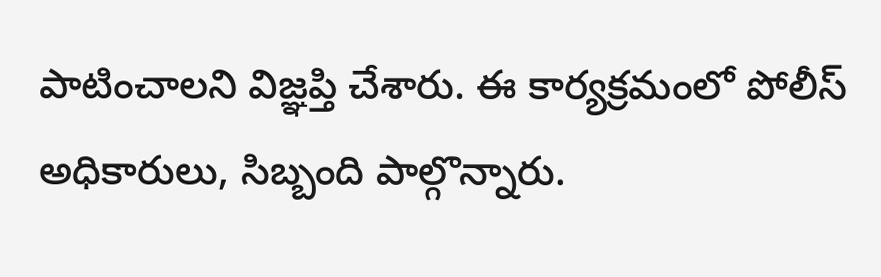పాటించాలని విజ్ఞప్తి చేశారు. ఈ కార్యక్రమంలో పోలీస్ అధికారులు, సిబ్బంది పాల్గొన్నారు.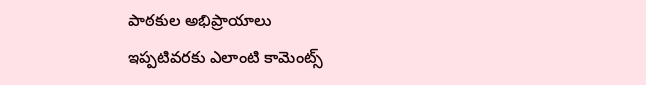పాఠకుల అభిప్రాయాలు
ఇప్పటివరకు ఎలాంటి కామెంట్స్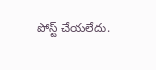పోస్ట్ చేయలేదు.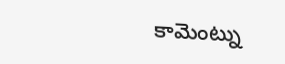కామెంట్ను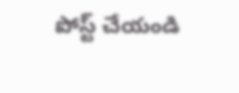పోస్ట్ చేయండి